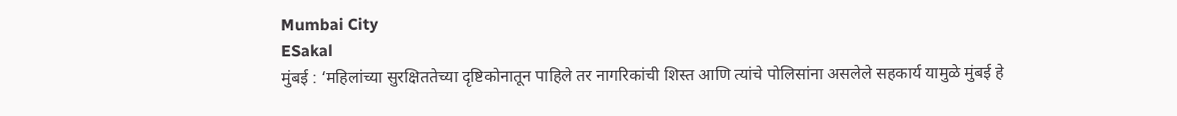Mumbai City
ESakal
मुंबई : ‘महिलांच्या सुरक्षिततेच्या दृष्टिकोनातून पाहिले तर नागरिकांची शिस्त आणि त्यांचे पोलिसांना असलेले सहकार्य यामुळे मुंबई हे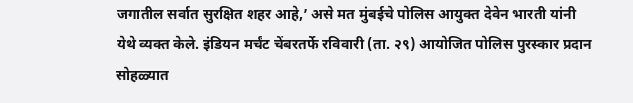जगातील सर्वात सुरक्षित शहर आहे,’ असे मत मुंबईचे पोलिस आयुक्त देवेन भारती यांनी येथे व्यक्त केले. इंडियन मर्चंट चेंबरतर्फे रविवारी (ता. २९) आयोजित पोलिस पुरस्कार प्रदान सोहळ्यात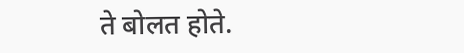ते बोलत होते.